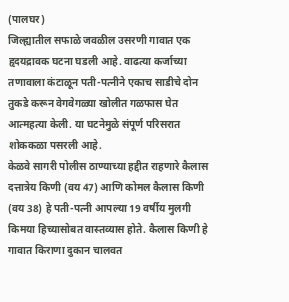(पालघर)
जिल्ह्यातील सफाळे जवळील उसरणी गावात एक हृदयद्रावक घटना घडली आहे. वाढत्या कर्जाच्या तणावाला कंटाळून पती-पत्नीने एकाच साडीचे दोन तुकडे करून वेगवेगळ्या खोलीत गळफास घेत आत्महत्या केली. या घटनेमुळे संपूर्ण परिसरात शोककळा पसरली आहे.
केळवे सागरी पोलीस ठाण्याच्या हद्दीत राहणारे कैलास दत्तात्रेय किणी (वय 47) आणि कोमल कैलास किणी (वय 38) हे पती-पत्नी आपल्या 19 वर्षीय मुलगी किमया हिच्यासोबत वास्तव्यास होते. कैलास किणी हे गावात किराणा दुकान चालवत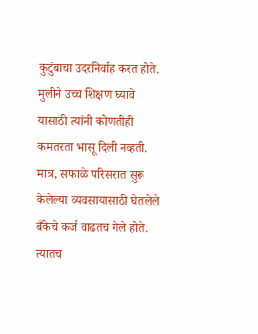कुटुंबाचा उदरनिर्वाह करत होते. मुलीने उच्च शिक्षण घ्यावे यासाठी त्यांनी कोणतीही कमतरता भासू दिली नव्हती. मात्र, सफाळे परिसरात सुरू केलेल्या व्यवसायासाठी घेतलेले बँकेचे कर्ज वाढतच गेले होते. त्यातच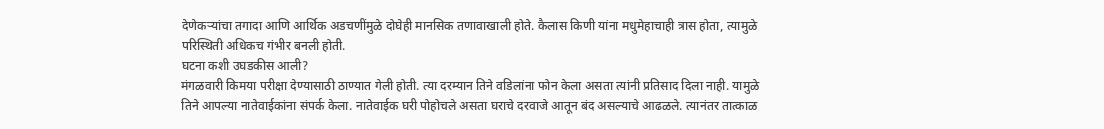देणेकऱ्यांचा तगादा आणि आर्थिक अडचणींमुळे दोघेही मानसिक तणावाखाली होते. कैलास किणी यांना मधुमेहाचाही त्रास होता, त्यामुळे परिस्थिती अधिकच गंभीर बनली होती.
घटना कशी उघडकीस आली?
मंगळवारी किमया परीक्षा देण्यासाठी ठाण्यात गेली होती. त्या दरम्यान तिने वडिलांना फोन केला असता त्यांनी प्रतिसाद दिला नाही. यामुळे तिने आपल्या नातेवाईकांना संपर्क केला. नातेवाईक घरी पोहोचले असता घराचे दरवाजे आतून बंद असल्याचे आढळले. त्यानंतर तात्काळ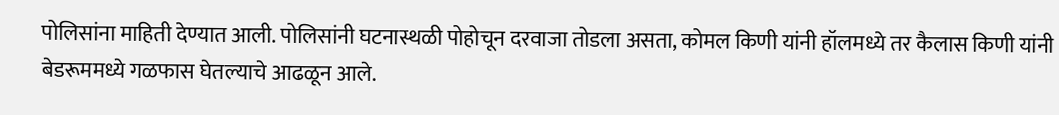पोलिसांना माहिती देण्यात आली. पोलिसांनी घटनास्थळी पोहोचून दरवाजा तोडला असता, कोमल किणी यांनी हॉलमध्ये तर कैलास किणी यांनी बेडरूममध्ये गळफास घेतल्याचे आढळून आले.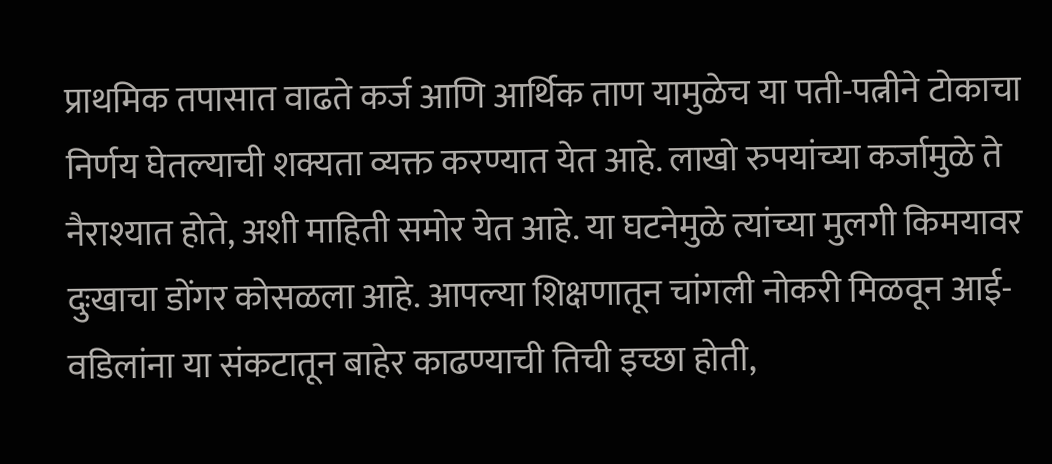प्राथमिक तपासात वाढते कर्ज आणि आर्थिक ताण यामुळेच या पती-पत्नीने टोकाचा निर्णय घेतल्याची शक्यता व्यक्त करण्यात येत आहे. लाखो रुपयांच्या कर्जामुळे ते नैराश्यात होते, अशी माहिती समोर येत आहे. या घटनेमुळे त्यांच्या मुलगी किमयावर दुःखाचा डोंगर कोसळला आहे. आपल्या शिक्षणातून चांगली नोकरी मिळवून आई-वडिलांना या संकटातून बाहेर काढण्याची तिची इच्छा होती,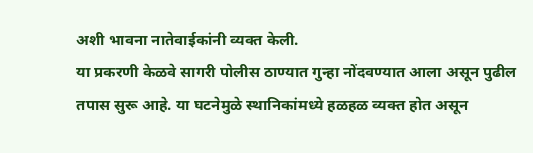अशी भावना नातेवाईकांनी व्यक्त केली.
या प्रकरणी केळवे सागरी पोलीस ठाण्यात गुन्हा नोंदवण्यात आला असून पुढील तपास सुरू आहे. या घटनेमुळे स्थानिकांमध्ये हळहळ व्यक्त होत असून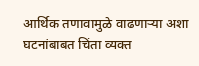आर्थिक तणावामुळे वाढणाऱ्या अशा घटनांबाबत चिंता व्यक्त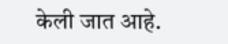केली जात आहे.